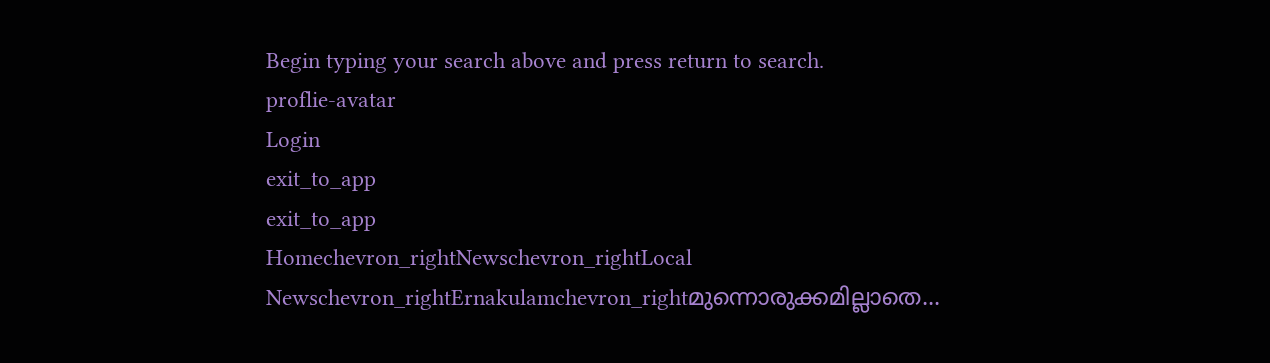Begin typing your search above and press return to search.
proflie-avatar
Login
exit_to_app
exit_to_app
Homechevron_rightNewschevron_rightLocal Newschevron_rightErnakulamchevron_rightമുന്നൊരുക്കമില്ലാതെ...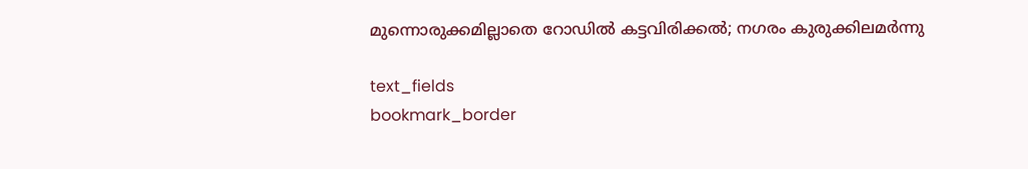മുന്നൊരുക്കമില്ലാതെ റോഡിൽ കട്ടവിരിക്കൽ; നഗരം കുരുക്കിലമർന്നു

text_fields
bookmark_border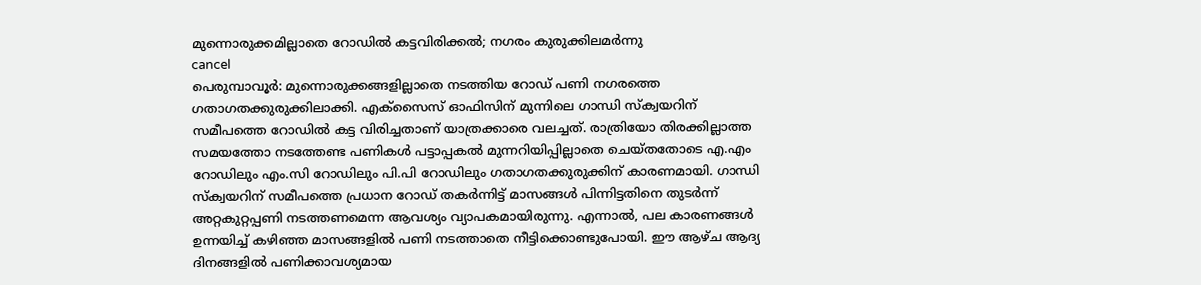മുന്നൊരുക്കമില്ലാതെ റോഡിൽ കട്ടവിരിക്കൽ; നഗരം കുരുക്കിലമർന്നു
cancel
പെരുമ്പാവൂര്‍: മുന്നൊരുക്കങ്ങളില്ലാതെ നടത്തിയ റോഡ് പണി നഗരത്തെ ഗതാഗതക്കുരുക്കിലാക്കി. എക്‌സൈസ് ഓഫിസിന് മുന്നിലെ ഗാന്ധി സ്ക്വയറിന് സമീപത്തെ റോഡില്‍ കട്ട വിരിച്ചതാണ് യാത്രക്കാരെ വലച്ചത്. രാത്രിയോ തിരക്കില്ലാത്ത സമയത്തോ നടത്തേണ്ട പണികള്‍ പട്ടാപ്പകല്‍ മുന്നറിയിപ്പില്ലാതെ ചെയ്തതോടെ എ.എം റോഡിലും എം.സി റോഡിലും പി.പി റോഡിലും ഗതാഗതക്കുരുക്കിന് കാരണമായി. ഗാന്ധി സ്ക്വയറിന് സമീപത്തെ പ്രധാന റോഡ് തകര്‍ന്നിട്ട് മാസങ്ങള്‍ പിന്നിട്ടതിനെ തുടര്‍ന്ന് അറ്റകുറ്റപ്പണി നടത്തണമെന്ന ആവശ്യം വ്യാപകമായിരുന്നു. എന്നാല്‍, പല കാരണങ്ങള്‍ ഉന്നയിച്ച് കഴിഞ്ഞ മാസങ്ങളില്‍ പണി നടത്താതെ നീട്ടിക്കൊണ്ടുപോയി. ഈ ആഴ്ച ആദ്യ ദിനങ്ങളില്‍ പണിക്കാവശ്യമായ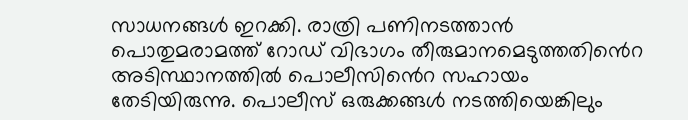സാധനങ്ങള്‍ ഇറക്കി. രാത്രി പണിനടത്താന്‍ പൊതുമരാമത്ത് റോഡ് വിഭാഗം തീരുമാനമെടുത്തതി‍ൻെറ അടിസ്ഥാനത്തില്‍ പൊലീസി‍ൻെറ സഹായം തേടിയിരുന്നു. പൊലീസ് ഒരുക്കങ്ങള്‍ നടത്തിയെങ്കിലും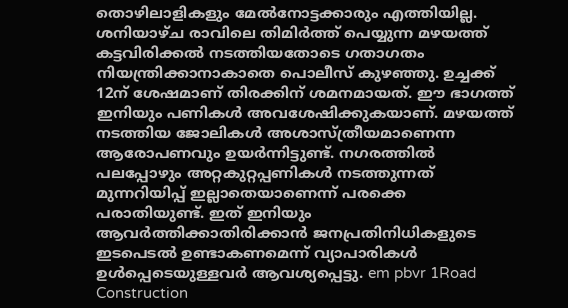തൊഴിലാളികളും മേല്‍നോട്ടക്കാരും എത്തിയില്ല. ശനിയാഴ്ച രാവിലെ തിമിര്‍ത്ത് പെയ്യുന്ന മഴയത്ത് കട്ടവിരിക്കല്‍ നടത്തിയതോടെ ഗതാഗതം നിയന്ത്രിക്കാനാകാതെ പൊലീസ് കുഴഞ്ഞു. ഉച്ചക്ക് 12ന് ശേഷമാണ് തിരക്കിന് ശമനമായത്. ഈ ഭാഗത്ത് ഇനിയും പണികള്‍ അവശേഷിക്കുകയാണ്. മഴയത്ത് നടത്തിയ ജോലികള്‍ അശാസ്ത്രീയമാണെന്ന ആരോപണവും ഉയര്‍ന്നിട്ടുണ്ട്. നഗരത്തില്‍ പലപ്പോഴും അറ്റകുറ്റപ്പണികള്‍ നടത്തുന്നത് മുന്നറിയിപ്പ് ഇല്ലാതെയാണെന്ന് പരക്കെ പരാതിയുണ്ട്. ഇത് ഇനിയും ആവര്‍ത്തിക്കാതിരിക്കാൻ ജനപ്രതിനിധികളുടെ ഇടപെടല്‍ ഉണ്ടാകണമെന്ന് വ്യാപാരികള്‍ ഉള്‍പ്പെടെയുള്ളവര്‍ ആവശ്യപ്പെട്ടു. em pbvr 1Road Construction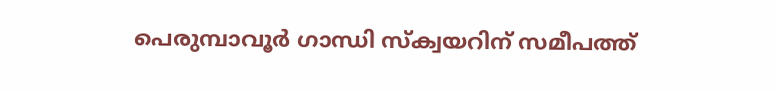പെരുമ്പാവൂര്‍ ഗാന്ധി സ്ക്വയറിന് സമീപത്ത്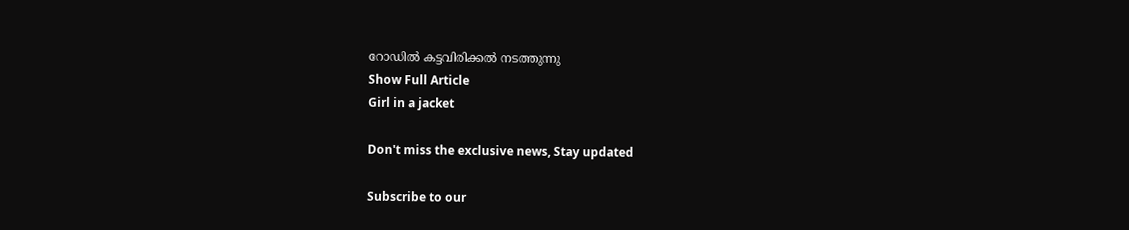റോഡിൽ കട്ടവിരിക്കൽ നടത്തുന്നു
Show Full Article
Girl in a jacket

Don't miss the exclusive news, Stay updated

Subscribe to our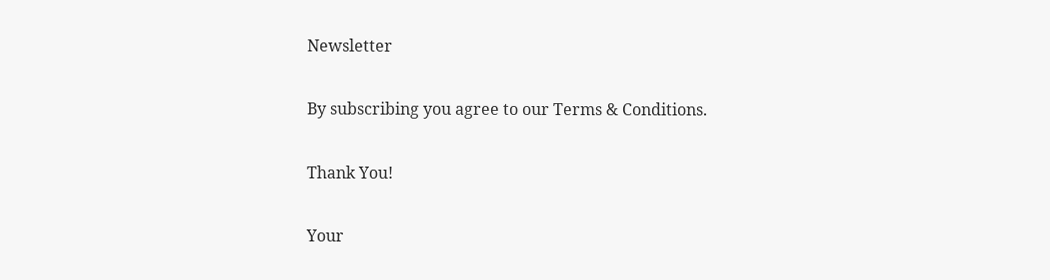Newsletter

By subscribing you agree to our Terms & Conditions.

Thank You!

Your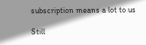subscription means a lot to us

Still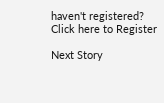haven't registered? Click here to Register

Next Story